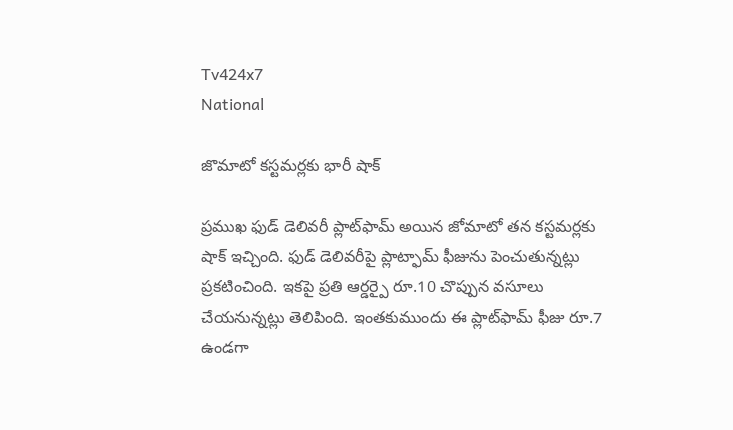Tv424x7
National

జొమాటో కస్టమర్లకు భారీ షాక్‌

ప్రముఖ ఫుడ్ డెలివరీ ప్లాట్‌ఫామ్ అయిన జోమాటో తన కస్టమర్లకు షాక్ ఇచ్చింది. ఫుడ్ డెలివరీపై ప్లాట్ఫామ్ ఫీజును పెంచుతున్నట్లు ప్రకటించింది. ఇకపై ప్రతి ఆర్డర్పై రూ.10 చొప్పున వసూలు చేయనున్నట్లు తెలిపింది. ఇంతకుముందు ఈ ప్లాట్‌ఫామ్‌ ఫీజు రూ.7 ఉండగా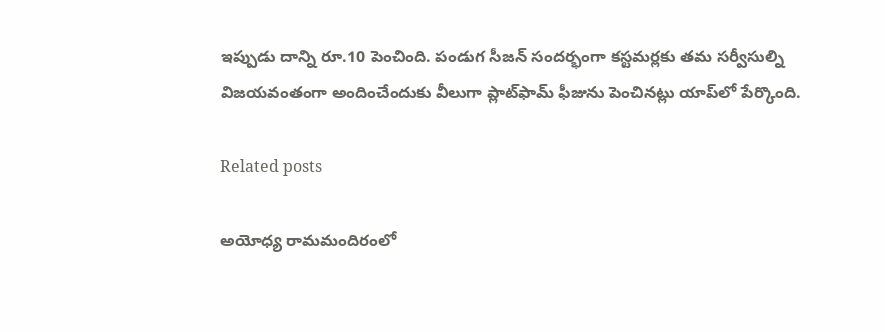ఇప్పుడు దాన్ని రూ.10 పెంచింది. పండుగ సీజన్‌ సందర్భంగా కస్టమర్లకు తమ సర్వీసుల్ని విజయవంతంగా అందించేందుకు వీలుగా ప్లాట్‌ఫామ్‌ ఫీజును పెంచినట్లు యాప్‌లో పేర్కొంది.

Related posts

అయోధ్య రామ‌మందిరంలో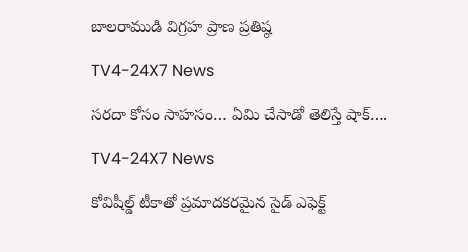బాల‌రాముడి విగ్ర‌హ ప్రాణ ప్ర‌తిష్ఠ‌

TV4-24X7 News

సరదా కోసం సాహసం… ఏమి చేసాడో తెలిస్తే షాక్….

TV4-24X7 News

కోవిషీల్డ్ టీకాతో ప్రమాదకరమైన సైడ్ ఎఫెక్ట్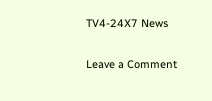TV4-24X7 News

Leave a Comment